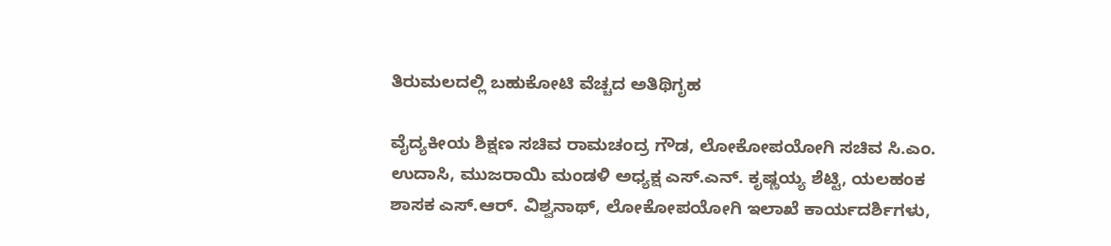ತಿರುಮಲದಲ್ಲಿ ಬಹುಕೋಟಿ ವೆಚ್ಚದ ಅತಿಥಿಗೃಹ

ವೈದ್ಯಕೀಯ ಶಿಕ್ಷಣ ಸಚಿವ ರಾಮಚಂದ್ರ ಗೌಡ, ಲೋಕೋಪಯೋಗಿ ಸಚಿವ ಸಿ.ಎಂ. ಉದಾಸಿ, ಮುಜರಾಯಿ ಮಂಡಳಿ ಅಧ್ಯಕ್ಷ ಎಸ್.ಎನ್. ಕೃಷ್ಣಯ್ಯ ಶೆಟ್ಟಿ, ಯಲಹಂಕ ಶಾಸಕ ಎಸ್.ಆರ್. ವಿಶ್ವನಾಥ್, ಲೋಕೋಪಯೋಗಿ ಇಲಾಖೆ ಕಾರ್ಯದರ್ಶಿಗಳು,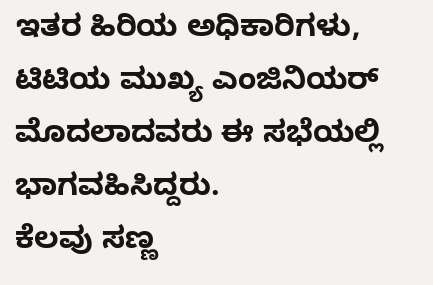ಇತರ ಹಿರಿಯ ಅಧಿಕಾರಿಗಳು, ಟಿಟಿಯ ಮುಖ್ಯ ಎಂಜಿನಿಯರ್ ಮೊದಲಾದವರು ಈ ಸಭೆಯಲ್ಲಿ ಭಾಗವಹಿಸಿದ್ದರು.
ಕೆಲವು ಸಣ್ಣ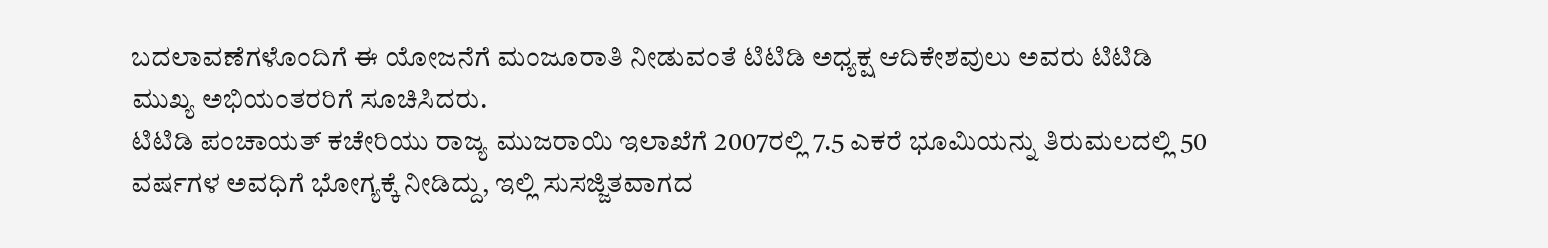ಬದಲಾವಣೆಗಳೊಂದಿಗೆ ಈ ಯೋಜನೆಗೆ ಮಂಜೂರಾತಿ ನೀಡುವಂತೆ ಟಿಟಿಡಿ ಅಧ್ಯಕ್ಷ ಆದಿಕೇಶವುಲು ಅವರು ಟಿಟಿಡಿ ಮುಖ್ಯ ಅಭಿಯಂತರರಿಗೆ ಸೂಚಿಸಿದರು.
ಟಿಟಿಡಿ ಪಂಚಾಯತ್ ಕಚೇರಿಯು ರಾಜ್ಯ ಮುಜರಾಯಿ ಇಲಾಖೆಗೆ 2007ರಲ್ಲಿ 7.5 ಎಕರೆ ಭೂಮಿಯನ್ನು ತಿರುಮಲದಲ್ಲಿ 50 ವರ್ಷಗಳ ಅವಧಿಗೆ ಭೋಗ್ಯಕ್ಕೆ ನೀಡಿದ್ದು, ಇಲ್ಲಿ ಸುಸಜ್ಜಿತವಾಗದ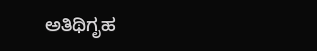ಅತಿಥಿಗೃಹ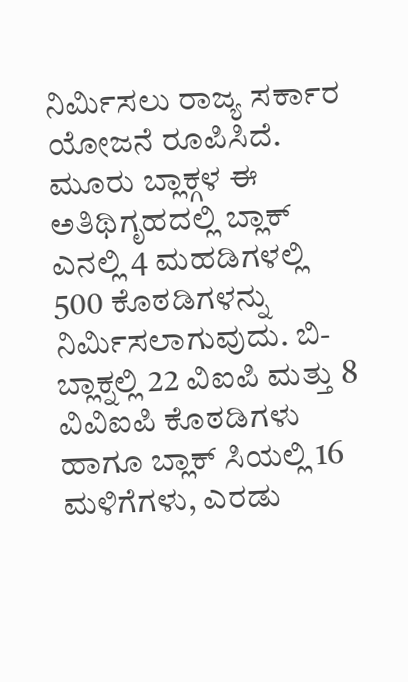ನಿರ್ಮಿಸಲು ರಾಜ್ಯ ಸರ್ಕಾರ ಯೋಜನೆ ರೂಪಿಸಿದೆ. ಮೂರು ಬ್ಲಾಕ್ಗಳ ಈ ಅತಿಥಿಗೃಹದಲ್ಲಿ ಬ್ಲಾಕ್ ಎನಲ್ಲಿ 4 ಮಹಡಿಗಳಲ್ಲಿ 500 ಕೊಠಡಿಗಳನ್ನು ನಿರ್ಮಿಸಲಾಗುವುದು. ಬಿ-ಬ್ಲಾಕ್ನಲ್ಲಿ 22 ವಿಐಪಿ ಮತ್ತು 8 ವಿವಿಐಪಿ ಕೊಠಡಿಗಳು ಹಾಗೂ ಬ್ಲಾಕ್ ಸಿಯಲ್ಲಿ 16 ಮಳಿಗೆಗಳು, ಎರಡು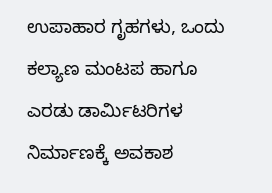ಉಪಾಹಾರ ಗೃಹಗಳು, ಒಂದು ಕಲ್ಯಾಣ ಮಂಟಪ ಹಾಗೂ ಎರಡು ಡಾರ್ಮಿಟರಿಗಳ ನಿರ್ಮಾಣಕ್ಕೆ ಅವಕಾಶ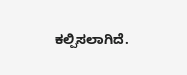ಕಲ್ಪಿಸಲಾಗಿದೆ.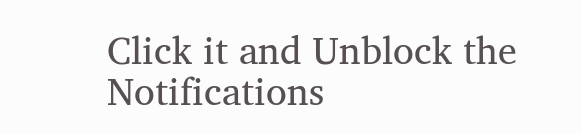Click it and Unblock the Notifications